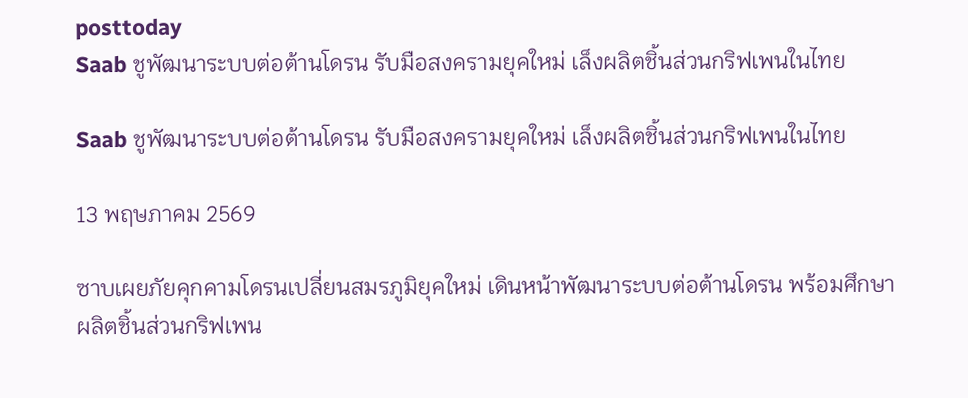posttoday
Saab ชูพัฒนาระบบต่อต้านโดรน รับมือสงครามยุคใหม่ เล็งผลิตชิ้นส่วนกริฟเพนในไทย

Saab ชูพัฒนาระบบต่อต้านโดรน รับมือสงครามยุคใหม่ เล็งผลิตชิ้นส่วนกริฟเพนในไทย

13 พฤษภาคม 2569

ซาบเผยภัยคุกคามโดรนเปลี่ยนสมรภูมิยุคใหม่ เดินหน้าพัฒนาระบบต่อต้านโดรน พร้อมศึกษาผลิตชิ้นส่วนกริฟเพน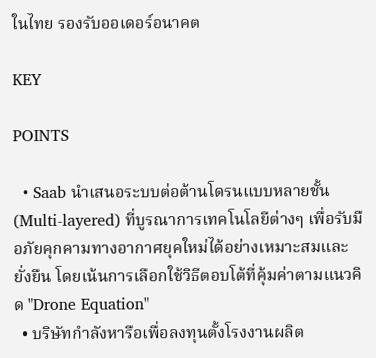ในไทย รองรับออเดอร์อนาคต

KEY

POINTS

  • Saab นำเสนอระบบต่อต้านโดรนแบบหลายชั้น (Multi-layered) ที่บูรณาการเทคโนโลยีต่างๆ เพื่อรับมือภัยคุกคามทางอากาศยุคใหม่ได้อย่างเหมาะสมและยั่งยืน โดยเน้นการเลือกใช้วิธีตอบโต้ที่คุ้มค่าตามแนวคิด "Drone Equation"
  • บริษัทกำลังหารือเพื่อลงทุนตั้งโรงงานผลิต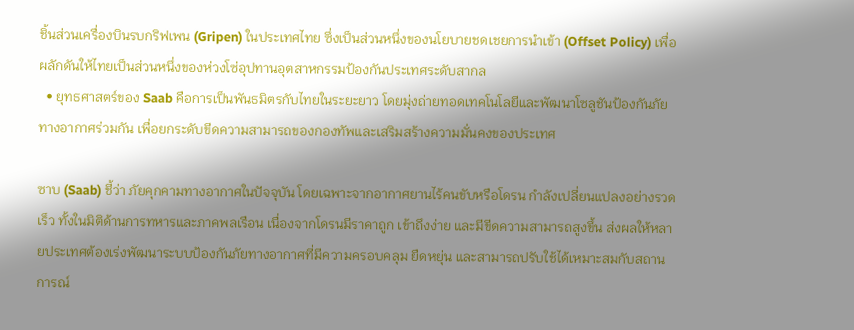ชิ้นส่วนเครื่องบินรบกริฟเพน (Gripen) ในประเทศไทย ซึ่งเป็นส่วนหนึ่งของนโยบายชดเชยการนำเข้า (Offset Policy) เพื่อผลักดันให้ไทยเป็นส่วนหนึ่งของห่วงโซ่อุปทานอุตสาหกรรมป้องกันประเทศระดับสากล
  • ยุทธศาสตร์ของ Saab คือการเป็นพันธมิตรกับไทยในระยะยาว โดยมุ่งถ่ายทอดเทคโนโลยีและพัฒนาโซลูชันป้องกันภัยทางอากาศร่วมกัน เพื่อยกระดับขีดความสามารถของกองทัพและเสริมสร้างความมั่นคงของประเทศ

ซาบ (Saab) ชี้ว่า ภัยคุกคามทางอากาศในปัจจุบัน โดยเฉพาะจากอากาศยานไร้คนขับหรือโดรน กำลังเปลี่ยนแปลงอย่างรวดเร็ว ทั้งในมิติด้านการทหารและภาคพลเรือน เนื่องจากโดรนมีราคาถูก เข้าถึงง่าย และมีขีดความสามารถสูงขึ้น ส่งผลให้หลายประเทศต้องเร่งพัฒนาระบบป้องกันภัยทางอากาศที่มีความครอบคลุม ยืดหยุ่น และสามารถปรับใช้ได้เหมาะสมกับสถานการณ์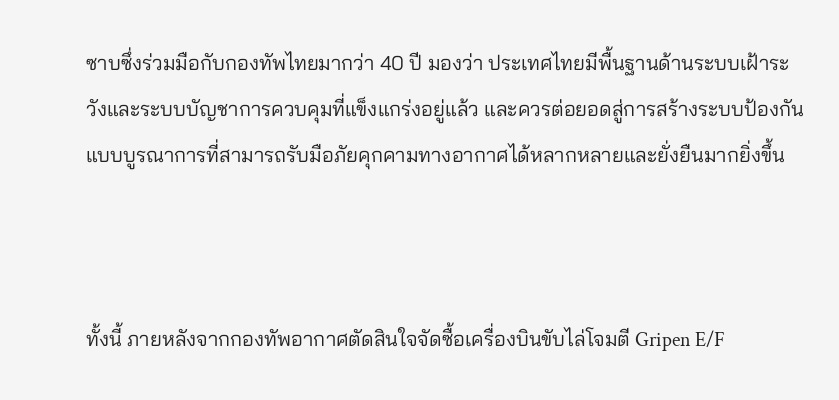ซาบซึ่งร่วมมือกับกองทัพไทยมากว่า 40 ปี มองว่า ประเทศไทยมีพื้นฐานด้านระบบเฝ้าระวังและระบบบัญชาการควบคุมที่แข็งแกร่งอยู่แล้ว และควรต่อยอดสู่การสร้างระบบป้องกันแบบบูรณาการที่สามารถรับมือภัยคุกคามทางอากาศได้หลากหลายและยั่งยืนมากยิ่งขึ้น



ทั้งนี้ ภายหลังจากกองทัพอากาศตัดสินใจจัดซื้อเครื่องบินขับไล่โจมตี Gripen E/F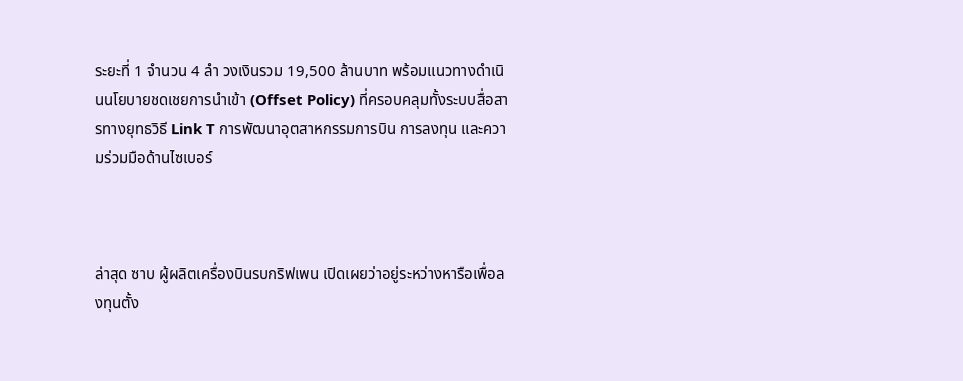ระยะที่ 1 จำนวน 4 ลำ วงเงินรวม 19,500 ล้านบาท พร้อมแนวทางดำเนินนโยบายชดเชยการนำเข้า (Offset Policy) ที่ครอบคลุมทั้งระบบสื่อสารทางยุทธวิธี Link T การพัฒนาอุตสาหกรรมการบิน การลงทุน และความร่วมมือด้านไซเบอร์



ล่าสุด ซาบ ผู้ผลิตเครื่องบินรบกริฟเพน เปิดเผยว่าอยู่ระหว่างหารือเพื่อลงทุนตั้ง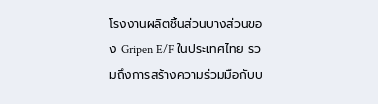โรงงานผลิตชิ้นส่วนบางส่วนของ Gripen E/F ในประเทศไทย รวมถึงการสร้างความร่วมมือกับบ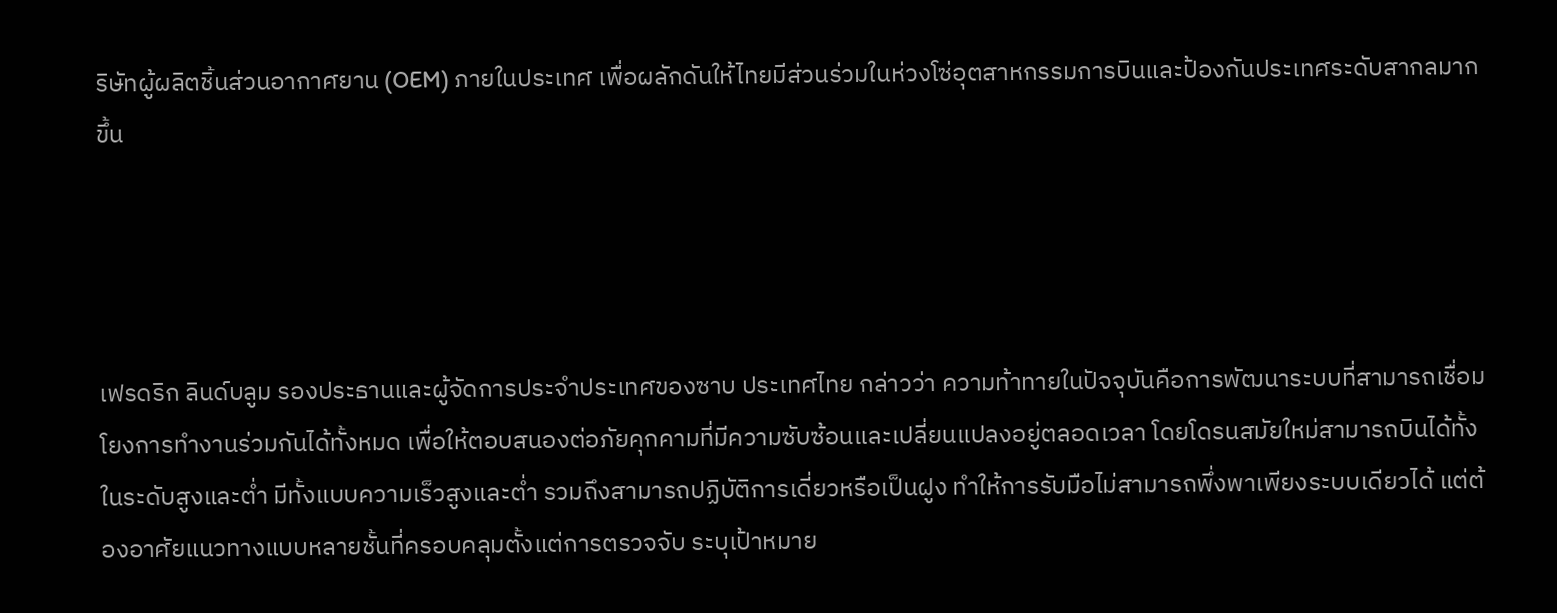ริษัทผู้ผลิตชิ้นส่วนอากาศยาน (OEM) ภายในประเทศ เพื่อผลักดันให้ไทยมีส่วนร่วมในห่วงโซ่อุตสาหกรรมการบินและป้องกันประเทศระดับสากลมากขึ้น




เฟรดริก ลินด์บลูม รองประธานและผู้จัดการประจำประเทศของซาบ ประเทศไทย กล่าวว่า ความท้าทายในปัจจุบันคือการพัฒนาระบบที่สามารถเชื่อมโยงการทำงานร่วมกันได้ทั้งหมด เพื่อให้ตอบสนองต่อภัยคุกคามที่มีความซับซ้อนและเปลี่ยนแปลงอยู่ตลอดเวลา โดยโดรนสมัยใหม่สามารถบินได้ทั้งในระดับสูงและต่ำ มีทั้งแบบความเร็วสูงและต่ำ รวมถึงสามารถปฏิบัติการเดี่ยวหรือเป็นฝูง ทำให้การรับมือไม่สามารถพึ่งพาเพียงระบบเดียวได้ แต่ต้องอาศัยแนวทางแบบหลายชั้นที่ครอบคลุมตั้งแต่การตรวจจับ ระบุเป้าหมาย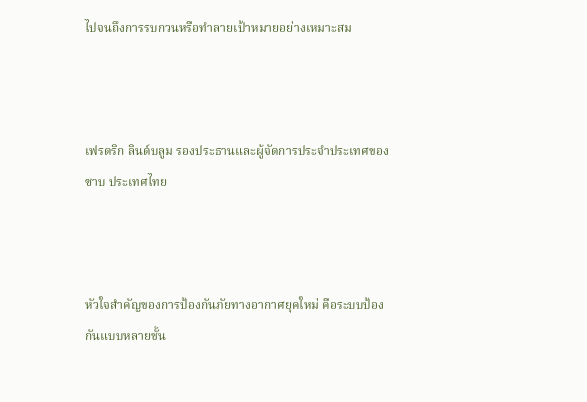ไปจนถึงการรบกวนหรือทำลายเป้าหมายอย่างเหมาะสม



เฟรดริก ลินด์บลูม รองประธานและผู้จัดการประจำประเทศของซาบ ประเทศไทย



หัวใจสำคัญของการป้องกันภัยทางอากาศยุคใหม่ คือระบบป้องกันแบบหลายชั้น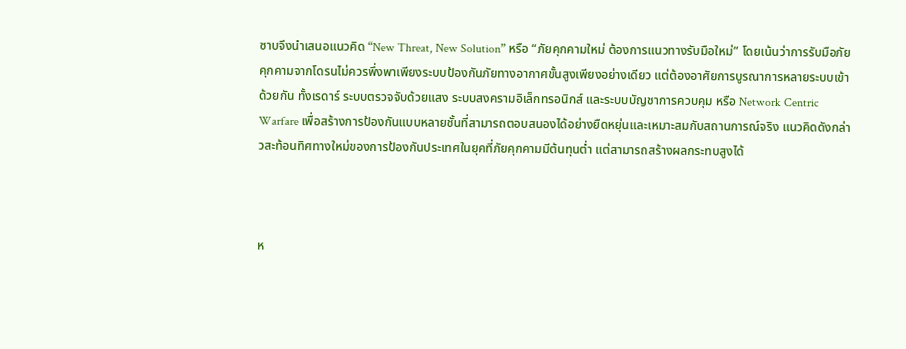ซาบจึงนำเสนอแนวคิด “New Threat, New Solution” หรือ “ภัยคุกคามใหม่ ต้องการแนวทางรับมือใหม่” โดยเน้นว่าการรับมือภัยคุกคามจากโดรนไม่ควรพึ่งพาเพียงระบบป้องกันภัยทางอากาศขั้นสูงเพียงอย่างเดียว แต่ต้องอาศัยการบูรณาการหลายระบบเข้าด้วยกัน ทั้งเรดาร์ ระบบตรวจจับด้วยแสง ระบบสงครามอิเล็กทรอนิกส์ และระบบบัญชาการควบคุม หรือ Network Centric Warfare เพื่อสร้างการป้องกันแบบหลายชั้นที่สามารถตอบสนองได้อย่างยืดหยุ่นและเหมาะสมกับสถานการณ์จริง แนวคิดดังกล่าวสะท้อนทิศทางใหม่ของการป้องกันประเทศในยุคที่ภัยคุกคามมีต้นทุนต่ำ แต่สามารถสร้างผลกระทบสูงได้



ห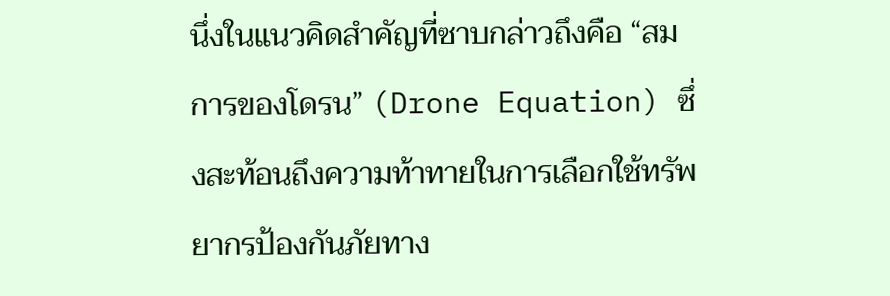นึ่งในแนวคิดสำคัญที่ซาบกล่าวถึงคือ “สมการของโดรน” (Drone Equation) ซึ่งสะท้อนถึงความท้าทายในการเลือกใช้ทรัพยากรป้องกันภัยทาง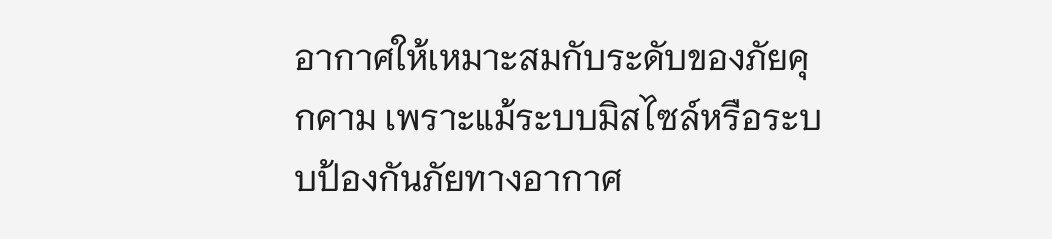อากาศให้เหมาะสมกับระดับของภัยคุกคาม เพราะแม้ระบบมิสไซล์หรือระบบป้องกันภัยทางอากาศ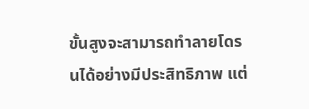ขั้นสูงจะสามารถทำลายโดรนได้อย่างมีประสิทธิภาพ แต่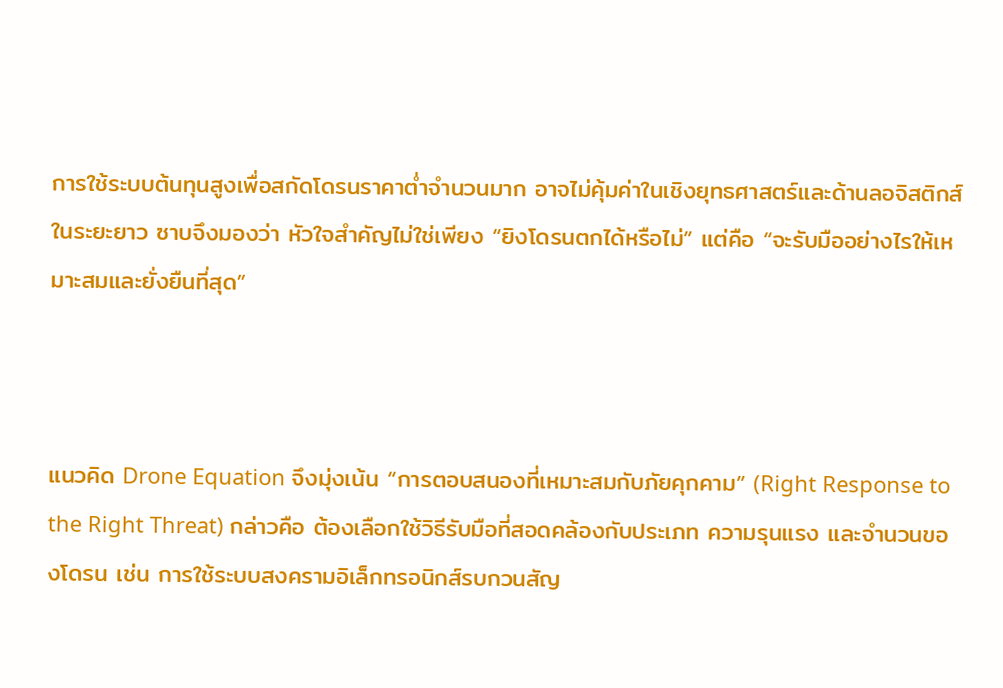การใช้ระบบต้นทุนสูงเพื่อสกัดโดรนราคาต่ำจำนวนมาก อาจไม่คุ้มค่าในเชิงยุทธศาสตร์และด้านลอจิสติกส์ในระยะยาว ซาบจึงมองว่า หัวใจสำคัญไม่ใช่เพียง “ยิงโดรนตกได้หรือไม่” แต่คือ “จะรับมืออย่างไรให้เหมาะสมและยั่งยืนที่สุด”



แนวคิด Drone Equation จึงมุ่งเน้น “การตอบสนองที่เหมาะสมกับภัยคุกคาม” (Right Response to the Right Threat) กล่าวคือ ต้องเลือกใช้วิธีรับมือที่สอดคล้องกับประเภท ความรุนแรง และจำนวนของโดรน เช่น การใช้ระบบสงครามอิเล็กทรอนิกส์รบกวนสัญ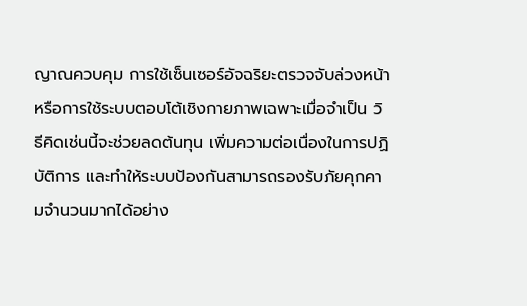ญาณควบคุม การใช้เซ็นเซอร์อัจฉริยะตรวจจับล่วงหน้า หรือการใช้ระบบตอบโต้เชิงกายภาพเฉพาะเมื่อจำเป็น วิธีคิดเช่นนี้จะช่วยลดต้นทุน เพิ่มความต่อเนื่องในการปฏิบัติการ และทำให้ระบบป้องกันสามารถรองรับภัยคุกคามจำนวนมากได้อย่าง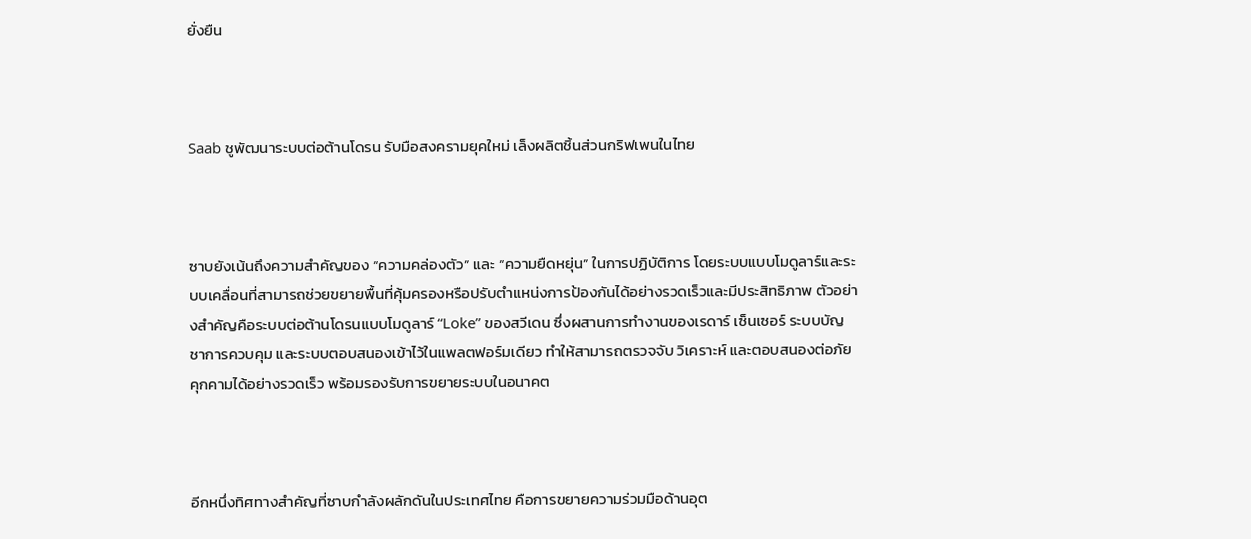ยั่งยืน



Saab ชูพัฒนาระบบต่อต้านโดรน รับมือสงครามยุคใหม่ เล็งผลิตชิ้นส่วนกริฟเพนในไทย



ซาบยังเน้นถึงความสำคัญของ “ความคล่องตัว” และ “ความยืดหยุ่น” ในการปฏิบัติการ โดยระบบแบบโมดูลาร์และระบบเคลื่อนที่สามารถช่วยขยายพื้นที่คุ้มครองหรือปรับตำแหน่งการป้องกันได้อย่างรวดเร็วและมีประสิทธิภาพ ตัวอย่างสำคัญคือระบบต่อต้านโดรนแบบโมดูลาร์ “Loke” ของสวีเดน ซึ่งผสานการทำงานของเรดาร์ เซ็นเซอร์ ระบบบัญชาการควบคุม และระบบตอบสนองเข้าไว้ในแพลตฟอร์มเดียว ทำให้สามารถตรวจจับ วิเคราะห์ และตอบสนองต่อภัยคุกคามได้อย่างรวดเร็ว พร้อมรองรับการขยายระบบในอนาคต



อีกหนึ่งทิศทางสำคัญที่ซาบกำลังผลักดันในประเทศไทย คือการขยายความร่วมมือด้านอุต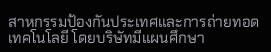สาหกรรมป้องกันประเทศและการถ่ายทอดเทคโนโลยี โดยบริษัทมีแผนศึกษา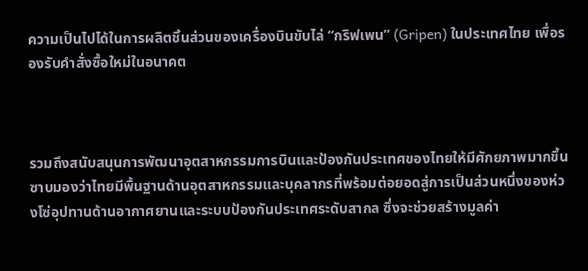ความเป็นไปได้ในการผลิตชิ้นส่วนของเครื่องบินขับไล่ “กริฟเพน” (Gripen) ในประเทศไทย เพื่อรองรับคำสั่งซื้อใหม่ในอนาคต



รวมถึงสนับสนุนการพัฒนาอุตสาหกรรมการบินและป้องกันประเทศของไทยให้มีศักยภาพมากขึ้น ซาบมองว่าไทยมีพื้นฐานด้านอุตสาหกรรมและบุคลากรที่พร้อมต่อยอดสู่การเป็นส่วนหนึ่งของห่วงโซ่อุปทานด้านอากาศยานและระบบป้องกันประเทศระดับสากล ซึ่งจะช่วยสร้างมูลค่า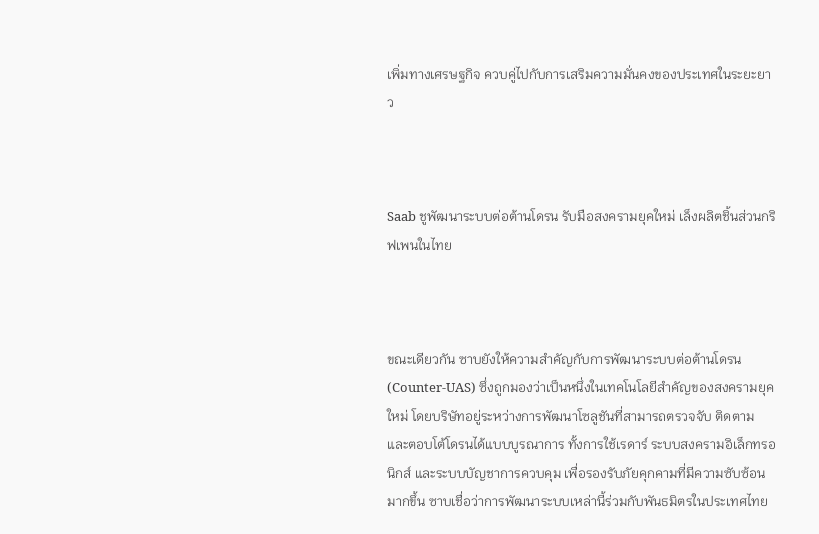เพิ่มทางเศรษฐกิจ ควบคู่ไปกับการเสริมความมั่นคงของประเทศในระยะยาว



Saab ชูพัฒนาระบบต่อต้านโดรน รับมือสงครามยุคใหม่ เล็งผลิตชิ้นส่วนกริฟเพนในไทย



ขณะเดียวกัน ซาบยังให้ความสำคัญกับการพัฒนาระบบต่อต้านโดรน (Counter-UAS) ซึ่งถูกมองว่าเป็นหนึ่งในเทคโนโลยีสำคัญของสงครามยุคใหม่ โดยบริษัทอยู่ระหว่างการพัฒนาโซลูชันที่สามารถตรวจจับ ติดตาม และตอบโต้โดรนได้แบบบูรณาการ ทั้งการใช้เรดาร์ ระบบสงครามอิเล็กทรอนิกส์ และระบบบัญชาการควบคุม เพื่อรองรับภัยคุกคามที่มีความซับซ้อนมากขึ้น ซาบเชื่อว่าการพัฒนาระบบเหล่านี้ร่วมกับพันธมิตรในประเทศไทย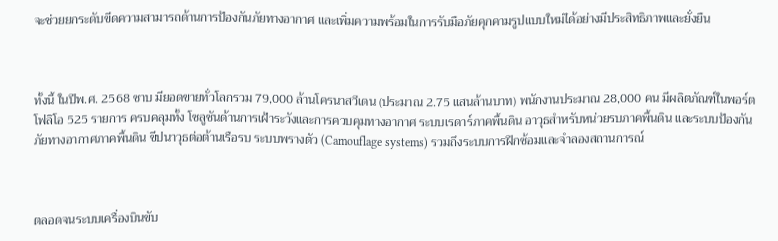จะช่วยยกระดับขีดความสามารถด้านการป้องกันภัยทางอากาศ และเพิ่มความพร้อมในการรับมือภัยคุกคามรูปแบบใหม่ได้อย่างมีประสิทธิภาพและยั่งยืน



ทั้งนี้ ในปีพ.ศ. 2568 ซาบ มียอดขายทั่วโลกรวม 79,000 ล้านโครนาสวีเดน (ประมาณ 2.75 แสนล้านบาท) พนักงานประมาณ 28,000 คน มีผลิตภัณฑ์ในพอร์ตโฟลิโอ 525 รายการ ครบคลุมทั้ง โซลูชันด้านการเฝ้าระวังและการควบคุมทางอากาศ ระบบเรดาร์ภาคพื้นดิน อาวุธสำหรับหน่วยรบภาคพื้นดิน และระบบป้องกันภัยทางอากาศภาคพื้นดิน ขีปนาวุธต่อต้านเรือรบ ระบบพรางตัว (Camouflage systems) รวมถึงระบบการฝึกซ้อมและจำลองสถานการณ์



ตลอดจนระบบเครื่องบินขับ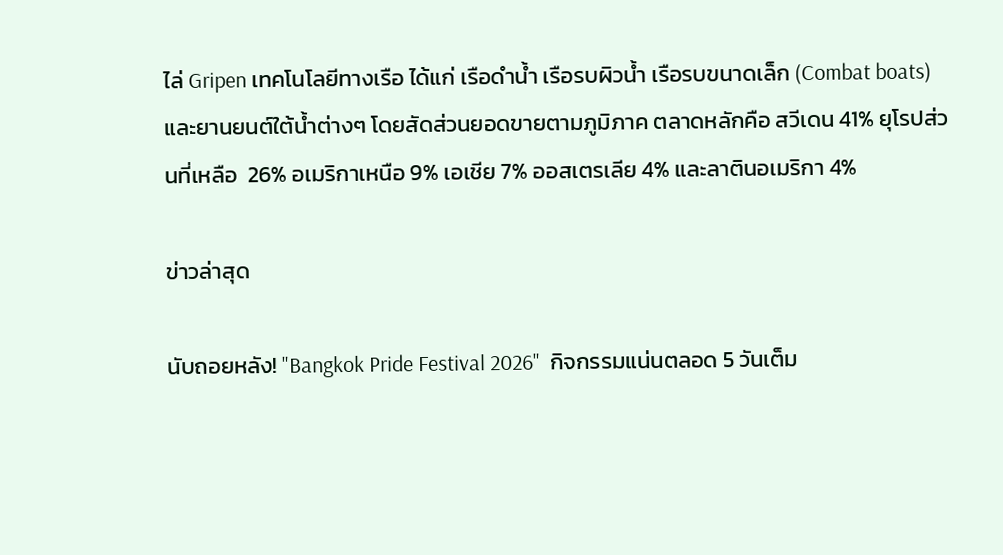ไล่ Gripen เทคโนโลยีทางเรือ ได้แก่ เรือดำน้ำ เรือรบผิวน้ำ เรือรบขนาดเล็ก (Combat boats) และยานยนต์ใต้น้ำต่างๆ โดยสัดส่วนยอดขายตามภูมิภาค ตลาดหลักคือ สวีเดน 41% ยุโรปส่วนที่เหลือ  26% อเมริกาเหนือ 9% เอเชีย 7% ออสเตรเลีย 4% และลาตินอเมริกา 4%

ข่าวล่าสุด

นับถอยหลัง! "Bangkok Pride Festival 2026"  กิจกรรมแน่นตลอด 5 วันเต็ม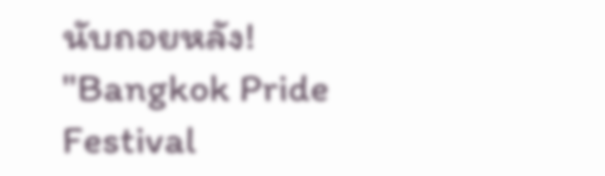นับถอยหลัง! "Bangkok Pride Festival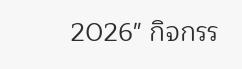2026" กิจกรร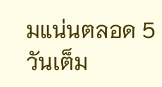มแน่นตลอด 5 วันเต็ม